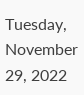Tuesday, November 29, 2022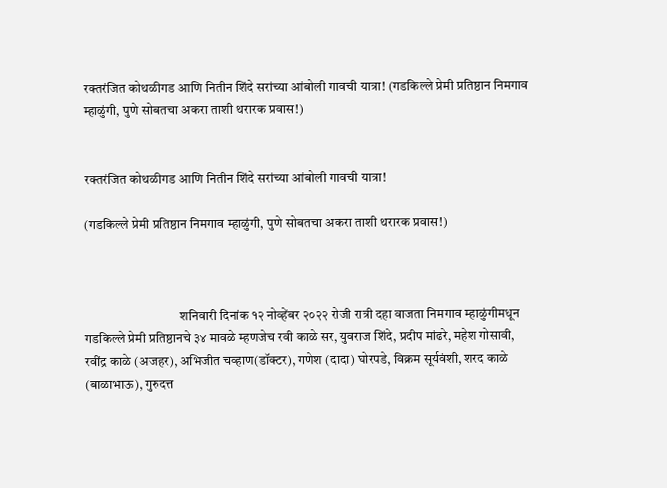रक्तरंजित कोथळीगड आणि नितीन शिंदे सरांच्या आंबोली गावची यात्रा! (गडकिल्ले प्रेमी प्रतिष्ठान निमगाव म्हाळुंगी, पुणे सोबतचा अकरा ताशी थरारक प्रवास!)


रक्तरंजित कोथळीगड आणि नितीन शिंदे सरांच्या आंबोली गावची यात्रा!

(गडकिल्ले प्रेमी प्रतिष्ठान निमगाव म्हाळुंगी, पुणे सोबतचा अकरा ताशी थरारक प्रवास!)



                                    शनिवारी दिनांक १२ नोव्हेंबर २०२२ रोजी रात्री दहा वाजता निमगाव म्हाळुंगीमधून गडकिल्ले प्रेमी प्रतिष्ठानचे ३४ मावळे म्हणजेच रवी काळे सर, युवराज शिंदे, प्रदीप मांढरे, महेश गोसावी, रवींद्र काळे (अजहर), अभिजीत चव्हाण(डॉक्टर), गणेश (दादा) घोरपडे, विक्रम सूर्यवंशी, शरद काळे (बाळाभाऊ), गुरुदत्त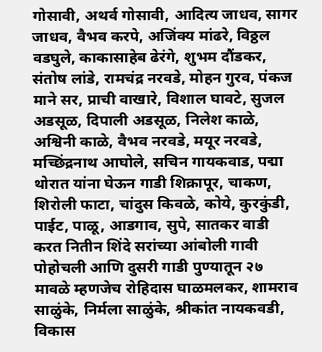गोसावी, अथर्व गोसावी, आदित्य जाधव, सागर जाधव, वैभव करपे, अजिंक्य मांढरे, विठ्ठल वडघुले, काकासाहेब ढेरंगे, शुभम दौंडकर, संतोष लांडे, रामचंद्र नरवडे, मोहन गुरव, पंकज माने सर, प्राची वाखारे, विशाल घावटे, सुजल अडसूळ, दिपाली अडसूळ, निलेश काळे, अश्विनी काळे, वैभव नरवडे, मयूर नरवडे, मच्छिंद्रनाथ आघोले, सचिन गायकवाड, पद्मा थोरात यांना घेऊन गाडी शिक्रापूर, चाकण, शिरोली फाटा, चांदुस किवळे, कोये, कुरकुंडी, पाईट, पाळू, आडगाव, सुपे, सातकर वाडी करत नितीन शिंदे सरांच्या आंबोली गावी पोहोचली आणि दुसरी गाडी पुण्यातून २७ मावळे म्हणजेच रोहिदास घाळमलकर, शामराव साळुंके, निर्मला साळुंके, श्रीकांत नायकवडी, विकास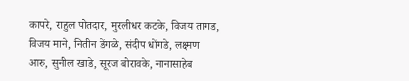कापरे, राहुल पोतदार, मुरलीधर कटके, विजय तागड, विजय माने, नितीन डेंगळे, संदीप धोंगडे, लक्ष्मण आरु, सुनील खाडे, सूरज बोरावके, नानासाहेब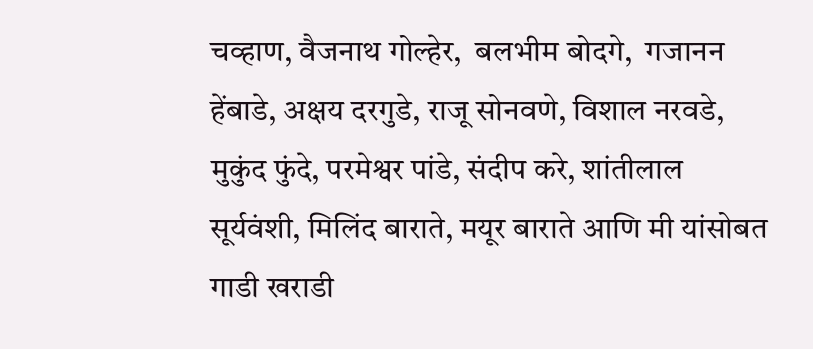चव्हाण, वैजनाथ गोल्हेर,  बलभीम बोदगे,  गजानन हेंबाडे, अक्षय दरगुडे, राजू सोनवणे, विशाल नरवडे, मुकुंद फुंदे, परमेश्वर पांडे, संदीप करे, शांतीलाल सूर्यवंशी, मिलिंद बाराते, मयूर बाराते आणि मी यांसोबत गाडी खराडी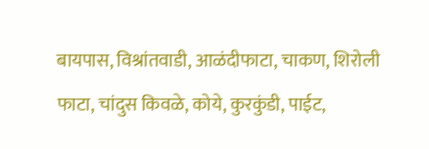बायपास, विश्रांतवाडी, आळंदीफाटा, चाकण, शिरोली फाटा, चांदुस किवळे, कोये, कुरकुंडी, पाईट,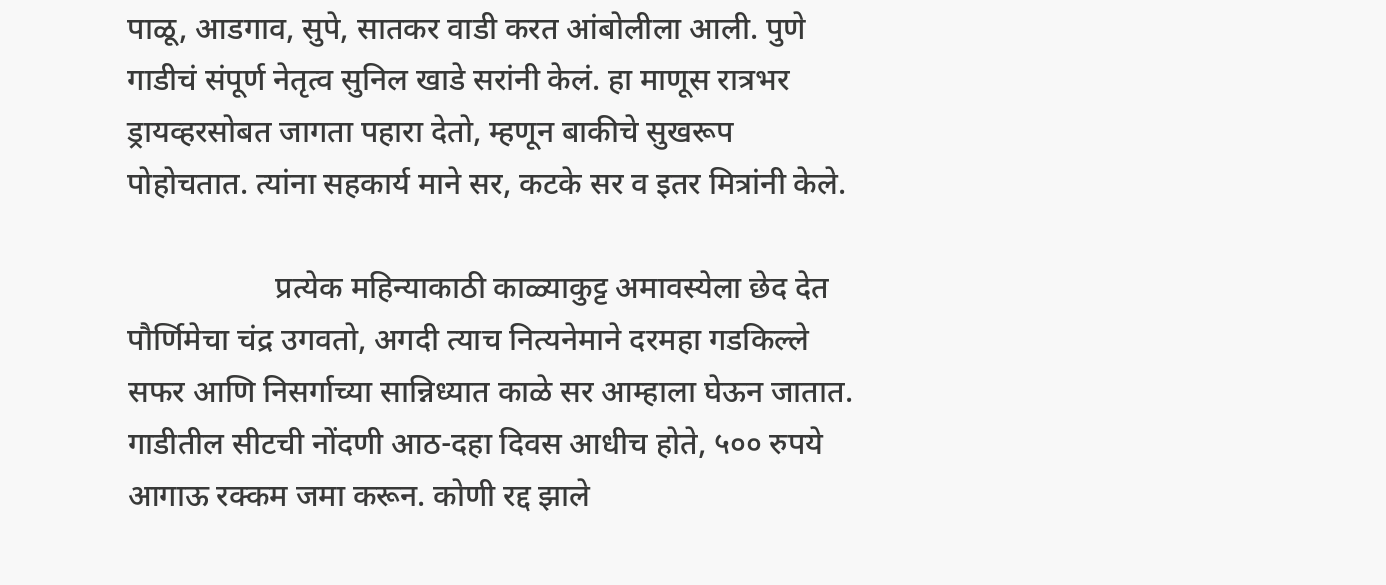पाळू, आडगाव, सुपे, सातकर वाडी करत आंबोलीला आली. पुणे गाडीचं संपूर्ण नेतृत्व सुनिल खाडे सरांनी केलं. हा माणूस रात्रभर ड्रायव्हरसोबत जागता पहारा देतो, म्हणून बाकीचे सुखरूप पोहोचतात. त्यांना सहकार्य माने सर, कटके सर व इतर मित्रांनी केले.

                   प्रत्येक महिन्याकाठी काळ्याकुट्ट अमावस्येला छेद देत पौर्णिमेचा चंद्र उगवतो, अगदी त्याच नित्यनेमाने दरमहा गडकिल्ले सफर आणि निसर्गाच्या सान्निध्यात काळे सर आम्हाला घेऊन जातात. गाडीतील सीटची नोंदणी आठ-दहा दिवस आधीच होते, ५०० रुपये आगाऊ रक्कम जमा करून. कोणी रद्द झाले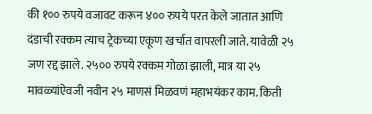की १०० रुपये वजावट करून ४०० रुपये परत केले जातात आणि दंडाची रक्कम त्याच ट्रेकच्या एकूण खर्चात वापरली जाते. यावेळी २५ जण रद्द झाले. २५०० रुपये रक्कम गोळा झाली, मात्र या २५ मावळ्यांऐवजी नवीन २५ माणसं मिळवणं महाभयंकर काम. किती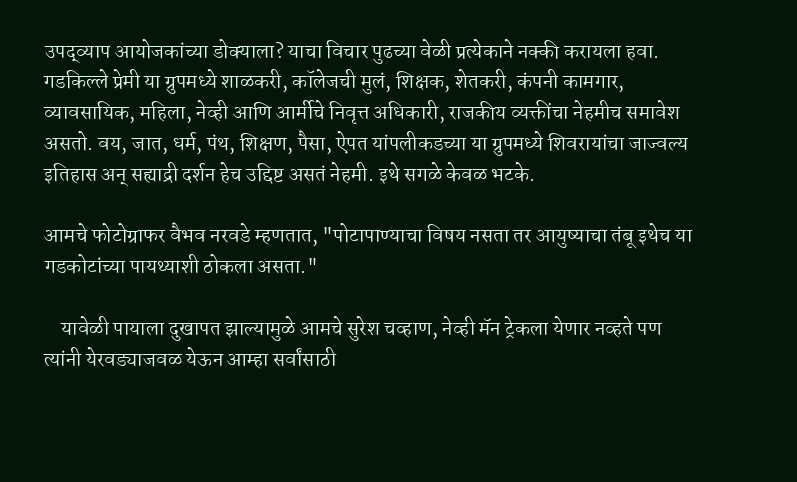उपद्व्याप आयोजकांच्या डोक्याला? याचा विचार पुढच्या वेळी प्रत्येकाने नक्की करायला हवा. गडकिल्ले प्रेमी या ग्रुपमध्ये शाळकरी, कॉलेजची मुलं, शिक्षक, शेतकरी, कंपनी कामगार, व्यावसायिक, महिला, नेव्ही आणि आर्मीचे निवृत्त अधिकारी, राजकीय व्यक्तींचा नेहमीच समावेश असतो. वय, जात, धर्म, पंथ, शिक्षण, पैसा, ऐपत यांपलीकडच्या या ग्रुपमध्ये शिवरायांचा जाज्वल्य इतिहास अन् सह्याद्री दर्शन हेच उद्दिष्ट असतं नेहमी. इथे सगळे केवळ भटके.

आमचे फोटोग्राफर वैभव नरवडे म्हणतात, "पोटापाण्याचा विषय नसता तर आयुष्याचा तंबू इथेच या गडकोटांच्या पायथ्याशी ठोकला असता."

    यावेळी पायाला दुखापत झाल्यामुळे आमचे सुरेश चव्हाण, नेव्ही मॅन ट्रेकला येणार नव्हते पण त्यांनी येरवड्याजवळ येऊन आम्हा सर्वांसाठी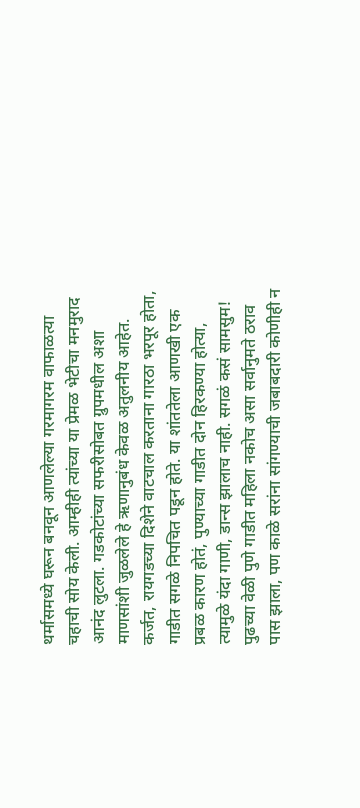थर्मासमध्ये घरून बनवून आणलेल्या गरमागरम वाफाळत्या चहाची सोय केली. आम्हीही त्यांच्या या प्रेमळ भेटीचा मनमुराद आनंद लुटला. गडकोटांच्या सफरीसोबत ग्रुपमधील अशा माणसांशी जुळलेले हे ऋणानुबंध केवळ अतुलनीय आहेत. कर्जत, रायगडच्या दिशेने वाटचाल करताना गारठा भरपूर होता, गाडीत सगळे निपचित पडून होते. या शांततेला आणखी एक प्रबळ कारण होतं, पुण्याच्या गाडीत दोन हिरकण्या होत्या, त्यामुळे यंदा गाणी, डान्स झालाच नाही. सगळं कसं सामसुम! पुढच्या वेळी पुणे गाडीत महिला नकोच असा सर्वानुमते ठराव पास झाला, पण काळे सरांना सांगण्याची जबाबदारी कोणीही न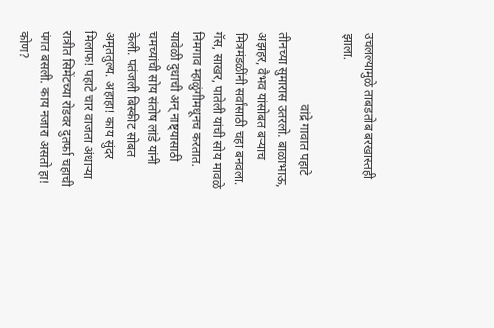उचलल्यामुळे ताबडतोब बरखास्तही झाला.

                       वांद्रे गावात पहाटे तीनच्या सुमारास उतरलो. बाळाभाऊ, अझहर, वैभव यांसोबत बऱ्याच मित्रमंडळींनी सर्वांसाठी चहा बनवला. गॅस, साखर, पातेली यांची सोय मावळे निमगाव म्हाळुंगीमधूनच करतात. यावेळी दुधाची अन् नाष्ट्यासाठी चमच्यांची सोय संतोष लांडे यांनी केली. पतंजली बिस्कीट सोबत अमृततुल्य. अहाहा! काय सुंदर मिलाफ! पहाटे चार वाजता अंधाऱ्या रात्रीत सिमेंटच्या रोडवर दुतर्फा चहाची पंगत बसली. काय नजारा असतो हा! कोण?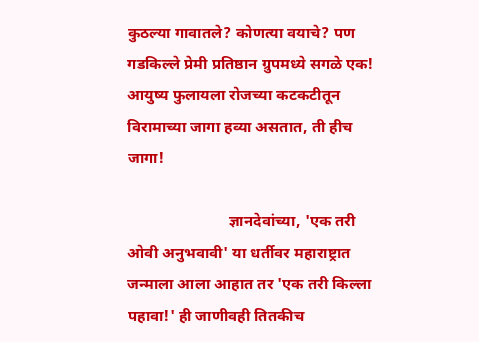कुठल्या गावातले? कोणत्या वयाचे? पण गडकिल्ले प्रेमी प्रतिष्ठान ग्रुपमध्ये सगळे एक! आयुष्य फुलायला रोजच्या कटकटीतून विरामाच्या जागा हव्या असतात, ती हीच जागा!

                          ज्ञानदेवांच्या, 'एक तरी ओवी अनुभवावी' या धर्तीवर महाराष्ट्रात जन्माला आला आहात तर 'एक तरी किल्ला पहावा!' ही जाणीवही तितकीच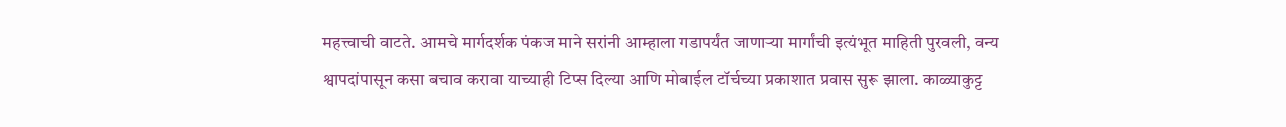महत्त्वाची वाटते. आमचे मार्गदर्शक पंकज माने सरांनी आम्हाला गडापर्यंत जाणाऱ्या मार्गांची इत्यंभूत माहिती पुरवली, वन्य श्वापदांपासून कसा बचाव करावा याच्याही टिप्स दिल्या आणि मोबाईल टॉर्चच्या प्रकाशात प्रवास सुरू झाला. काळ्याकुट्ट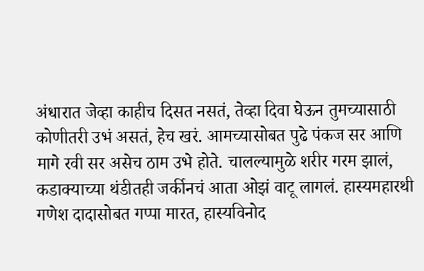अंधारात जेव्हा काहीच दिसत नसतं, तेव्हा दिवा घेऊन तुमच्यासाठी कोणीतरी उभं असतं, हेच खरं. आमच्यासोबत पुढे पंकज सर आणि मागे रवी सर असेच ठाम उभे होते. चालल्यामुळे शरीर गरम झालं, कडाक्याच्या थंडीतही जर्कीनचं आता ओझं वाटू लागलं. हास्यमहारथी गणेश दादासोबत गप्पा मारत, हास्यविनोद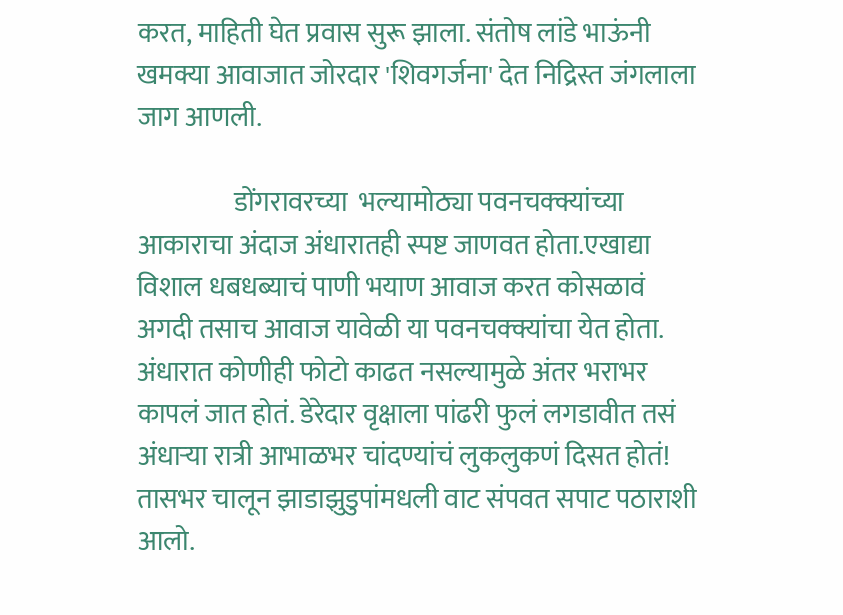करत, माहिती घेत प्रवास सुरू झाला. संतोष लांडे भाऊंनी खमक्या आवाजात जोरदार 'शिवगर्जना' देत निद्रिस्त जंगलाला जाग आणली.

                  डोंगरावरच्या  भल्यामोठ्या पवनचक्क्यांच्या आकाराचा अंदाज अंधारातही स्पष्ट जाणवत होता.एखाद्या विशाल धबधब्याचं पाणी भयाण आवाज करत कोसळावं अगदी तसाच आवाज यावेळी या पवनचक्क्यांचा येत होता. अंधारात कोणीही फोटो काढत नसल्यामुळे अंतर भराभर कापलं जात होतं. डेरेदार वृक्षाला पांढरी फुलं लगडावीत तसं अंधाऱ्या रात्री आभाळभर चांदण्यांचं लुकलुकणं दिसत होतं! तासभर चालून झाडाझुडुपांमधली वाट संपवत सपाट पठाराशी आलो.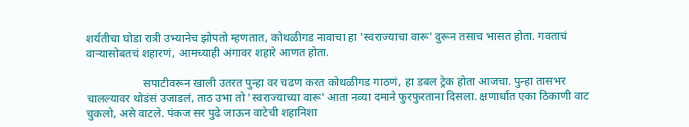शर्यतीचा घोडा रात्री उभ्यानेच झोपतो म्हणतात, कोथळीगड नावाचा हा 'स्वराज्याचा वारू' दुरून तसाच भासत होता. गवताचं वाऱ्यासोबतचं शहारणं, आमच्याही अंगावर शहारे आणत होता.

                    सपाटीवरून खाली उतरत पुन्हा वर चढण करत कोथळीगड गाठणं, हा डबल ट्रेक होता आजचा. पुन्हा तासभर चालल्यावर थोडंसं उजाडलं, ताठ उभा तो 'स्वराज्याच्या वारू' आता नव्या दमाने फुरफुरताना दिसला. क्षणार्धात एका ठिकाणी वाट चुकलो, असे वाटले. पंकज सर पुढे जाऊन वाटेची शहानिशा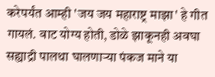करेपर्यंत आम्ही 'जय जय महाराष्ट्र माझा' हे गीत गायलं. वाट योग्य होती, डोळे झाकूनही अवघा सह्याद्री पालथा घालणाऱ्या पंकज माने या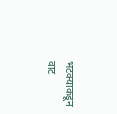भटक्याकडून वाट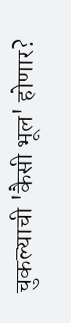चुकल्याची 'कैसी भूल' होणार?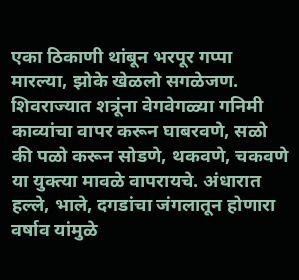एका ठिकाणी थांबून भरपूर गप्पा मारल्या, झोके खेळलो सगळेजण. शिवराज्यात शत्रूंना वेगवेगळ्या गनिमी काव्यांचा वापर करून घाबरवणे, सळो की पळो करून सोडणे, थकवणे, चकवणे या युक्त्या मावळे वापरायचे. अंधारात हल्ले, भाले, दगडांचा जंगलातून होणारा वर्षाव यांमुळे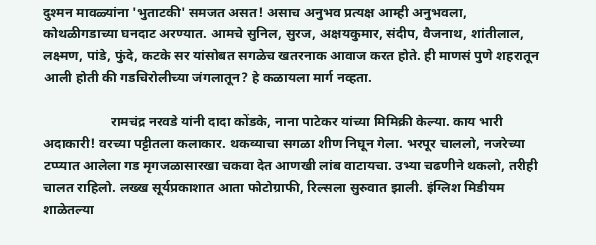दुश्मन मावळ्यांना 'भुताटकी' समजत असत! असाच अनुभव प्रत्यक्ष आम्ही अनुभवला, कोथळीगडाच्या घनदाट अरण्यात. आमचे सुनिल, सुरज, अक्षयकुमार, संदीप, वैजनाथ, शांतीलाल, लक्ष्मण, पांडे, फुंदे, कटके सर यांसोबत सगळेच खतरनाक आवाज करत होते. ही माणसं पुणे शहरातून आली होती की गडचिरोलीच्या जंगलातून? हे कळायला मार्ग नव्हता.

                    रामचंद्र नरवडे यांनी दादा कोंडके, नाना पाटेकर यांच्या मिमिक्री केल्या. काय भारी अदाकारी! वरच्या पट्टीतला कलाकार. थकव्याचा सगळा शीण निघून गेला. भरपूर चाललो, नजरेच्या टप्प्यात आलेला गड मृगजळासारखा चकवा देत आणखी लांब वाटायचा. उभ्या चढणीने थकलो, तरीही चालत राहिलो. लख्ख सूर्यप्रकाशात आता फोटोग्राफी, रिल्सला सुरुवात झाली. इंग्लिश मिडीयम शाळेतल्या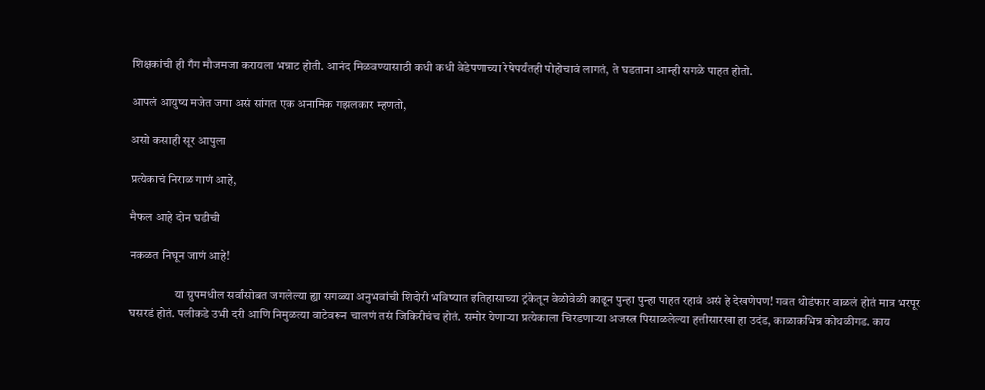शिक्षकांची ही गँग मौजमजा करायला भन्नाट होती. आनंद मिळवण्यासाठी कधी कधी वेडेपणाच्या रेषेपर्यंतही पोहोचावं लागतं, ते घडताना आम्ही सगळे पाहत होतो.

आपलं आयुष्य मजेत जगा असं सांगत एक अनामिक गझलकार म्हणतो,

असो कसाही सूर आपुला

प्रत्येकाचं निराळ गाणं आहे,

मैफल आहे दोन घडीची

नकळत निघून जाणं आहे!

                   या ग्रुपमधील सर्वांसोबत जगलेल्या ह्या सगळ्या अनुभवांची शिदोरी भविष्यात इतिहासाच्या ट्रंकेतून वेळोवेळी काढून पुन्हा पुन्हा पाहत रहावं असं हे देखणेपण! गवत थोडंफार वाळलं होतं मात्र भरपूर घसरडं होतं. पलीकडे उभी दरी आणि निमुळत्या वाटेवरून चालणं तसं जिकिरीचंच होतं. समोर येणाऱ्या प्रत्येकाला चिरडणाऱ्या अजस्त्र पिसाळलेल्या हत्तीसारखा हा उदंड, काळाकभिन्न कोथळीगड. काय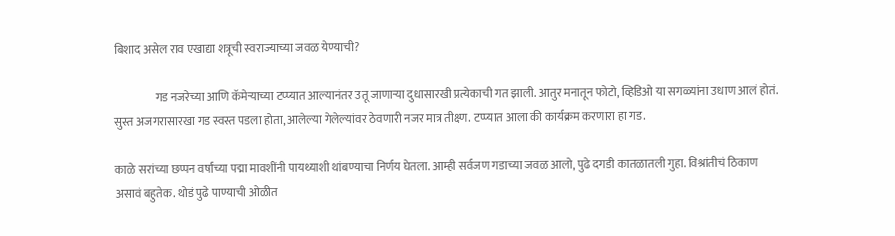बिशाद असेल राव एखाद्या शत्रूची स्वराज्याच्या जवळ येण्याची?

                  गड नजरेच्या आणि कॅमेऱ्याच्या टप्प्यात आल्यानंतर उतू जाणाऱ्या दुधासारखी प्रत्येकाची गत झाली. आतुर मनातून फोटो, व्हिडिओ या सगळ्यांना उधाण आलं होतं. सुस्त अजगरासारखा गड स्वस्त पडला होता, आलेल्या गेलेल्यांवर ठेवणारी नजर मात्र तीक्ष्ण. टप्प्यात आला की कार्यक्रम करणारा हा गड.

काळे सरांच्या छप्पन वर्षांच्या पद्मा मावशींनी पायथ्याशी थांबण्याचा निर्णय घेतला. आम्ही सर्वजण गडाच्या जवळ आलो, पुढे दगडी कातळातली गुहा. विश्रांतीचं ठिकाण असावं बहुतेक. थोडं पुढे पाण्याची ओळीत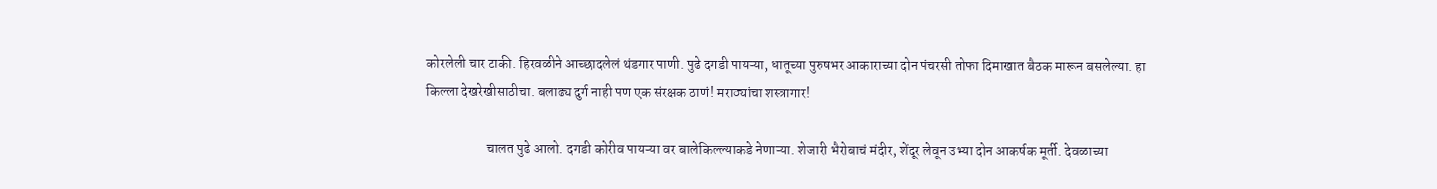कोरलेली चार टाकी. हिरवळीने आच्छादलेलं थंडगार पाणी. पुढे दगडी पायऱ्या, धातूच्या पुरुषभर आकाराच्या दोन पंचरसी तोफा दिमाखात बैठक मारून बसलेल्या. हा किल्ला देखरेखीसाठीचा. बलाढ्य दुर्ग नाही पण एक संरक्षक ठाणं! मराठ्यांचा शस्त्रागार!

                      चालत पुढे आलो. दगडी कोरीव पायऱ्या वर बालेकिल्ल्याकडे नेणाऱ्या. शेजारी भैरोबाचं मंदीर, शेंदूर लेवून उभ्या दोन आकर्षक मूर्ती. देवळाच्या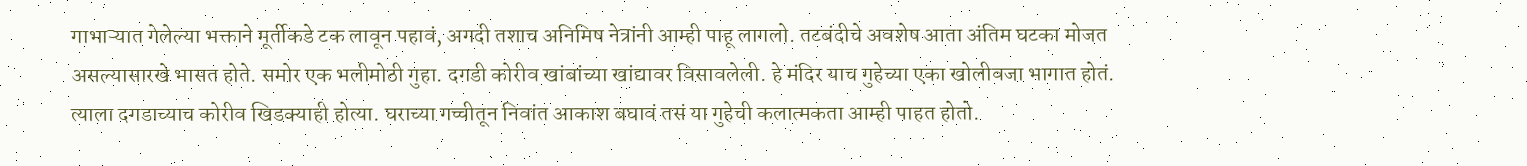गाभाऱ्यात गेलेल्या भक्ताने मूर्तीकडे टक लावून पहावं, अगदी तशाच अनिमिष नेत्रांनी आम्ही पाहू लागलो. तटबंदीचे अवशेष आता अंतिम घटका मोजत असल्यासारखे भासत होते. समोर एक भलीमोठी गुहा. दगडी कोरीव खांबांच्या खांद्यावर विसावलेली. हे मंदिर याच गुहेच्या एका खोलीवजा भागात होतं. त्याला दगडाच्याच कोरीव खिडक्याही होत्या. घराच्या गच्चीतून निवांत आकाश बघावं तसं या गुहेची कलात्मकता आम्ही पाहत होतो.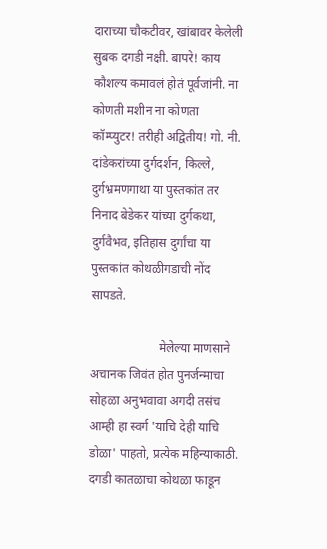दाराच्या चौकटीवर, खांबावर केलेली सुबक दगडी नक्षी. बापरे! काय कौशल्य कमावलं होतं पूर्वजांनी. ना कोणती मशीन ना कोणता कॉम्प्युटर! तरीही अद्वितीय! गो. नी. दांडेकरांच्या‌ दुर्गदर्शन, किल्ले, दुर्गभ्रमणगाथा या पुस्तकांत तर निनाद बेडेकर यांच्या दुर्गकथा, दुर्गवैभव, इतिहास दुर्गांचा या पुस्तकांत कोथळीगडाची नोंद सापडते.

                      मेलेल्या माणसाने अचानक जिवंत होत पुनर्जन्माचा सोहळा अनुभवावा अगदी तसंच आम्ही हा स्वर्ग 'याचि देही याचि डोळा' पाहतो, प्रत्येक महिन्याकाठी. दगडी कातळाचा कोथळा फाडून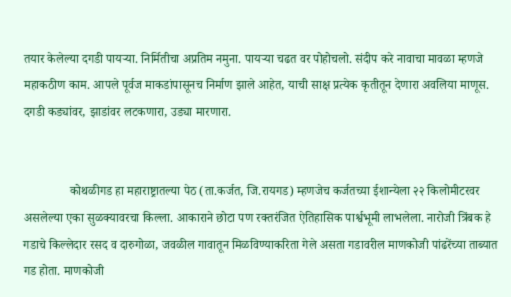तयार केलेल्या दगडी पायऱ्या. निर्मितीचा अप्रतिम नमुना. पायऱ्या चढत वर पोहोचलो. संदीप करे नावाचा मावळा म्हणजे महाकठीण काम. आपले पूर्वज माकडांपासूनच निर्माण झाले आहेत, याची साक्ष प्रत्येक कृतीतून देणारा अवलिया माणूस. दगडी कड्यांवर, झाडांवर लटकणारा, उड्या मारणारा.


               कोथळीगड हा महाराष्ट्रातल्या पेठ (ता.कर्जत, जि.रायगड) म्हणजेच कर्जतच्या ईशान्येला २२ किलोमीटरवर असलेल्या एका सुळक्यावरचा किल्ला. आकाराने छोटा पण रक्तरंजित ऐतिहासिक पार्श्वभूमी लाभलेला. नारोजी त्रिंबक हे गडाचे किल्लेदार रसद व दारुगोळा, जवळील गावातून मिळविण्याकरिता गेले असता गडावरील माणकोजी पांढरेंच्या ताब्यात गड होता. माणकोजी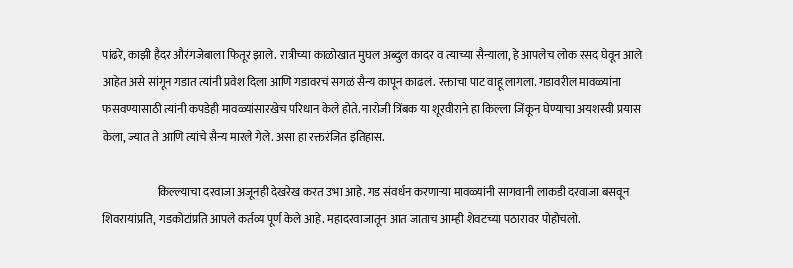पांढरे, काझी हैदर औरंगजेबाला फितूर झाले. रात्रीच्या काळोखात मुघल अब्दुल कादर व त्याच्या सैन्याला, हे आपलेच लोक रसद घेवून आले आहेत असे सांगून गडात त्यांनी प्रवेश दिला आणि गडावरचं सगळं सैन्य कापून काढलं. रक्ताचा पाट वाहू लागला. गडावरील मावळ्यांना फसवण्यासाठी त्यांनी कपडेही मावळ्यांसारखेच परिधान केले होते. नारोजी त्रिंबक या शूरवीराने हा किल्ला जिंकून घेण्याचा अयशस्वी प्रयास केला, ज्यात ते आणि त्यांचे सैन्य मारले गेले. असा हा रक्तरंजित इतिहास.

                        किल्ल्याचा दरवाजा अजूनही देखरेख करत उभा आहे. गड संवर्धन करणाऱ्या मावळ्यांनी सागवानी लाकडी दरवाजा बसवून शिवरायांप्रति, गडकोटांप्रति आपले कर्तव्य पूर्ण केले आहे. महादरवाजातून आत जाताच आम्ही शेवटच्या पठारावर पोहोचलो.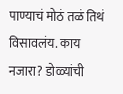पाण्याचं मोठं तळं तिथं विसावलंय. काय नजारा? डोळ्यांची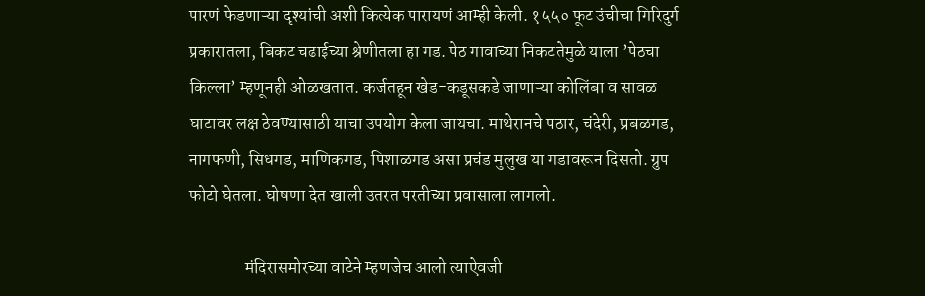पारणं फेडणाऱ्या दृश्यांची अशी कित्येक पारायणं आम्ही केली. १५५० फूट उंचीचा गिरिदुर्ग प्रकारातला, बिकट चढाईच्या श्रेणीतला हा गड. पेठ गावाच्या निकटतेमुळे याला ’पेठचा किल्ला’ म्हणूनही ओळखतात. कर्जतहून खेड-कडूसकडे जाणाऱ्या कोलिंबा व सावळ घाटावर लक्ष ठेवण्यासाठी याचा उपयोग केला जायचा. माथेरानचे पठार, चंदेरी, प्रबळगड, नागफणी, सिधगड, माणिकगड, पिशाळगड असा प्रचंड मुलुख या गडावरून दिसतो. ग्रुप फोटो घेतला. घोषणा देत खाली उतरत परतीच्या प्रवासाला लागलो.

                मंदिरासमोरच्या वाटेने म्हणजेच आलो त्याऐवजी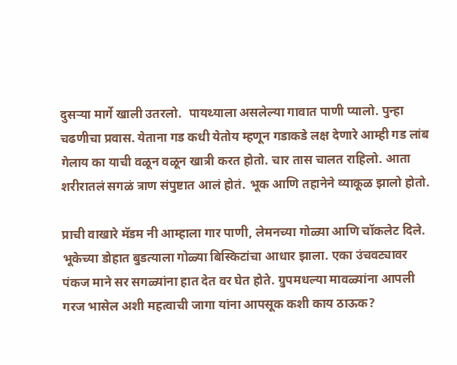दुसऱ्या मार्गे खाली उतरलो.  पायथ्याला असलेल्या गावात पाणी प्यालो. पुन्हा चढणीचा प्रवास. येताना गड कधी येतोय म्हणून गडाकडे लक्ष देणारे आम्ही गड लांब गेलाय का याची वळून वळून खात्री करत होतो. चार तास चालत राहिलो. आता शरीरातलं सगळं त्राण संपुष्टात आलं होतं. भूक आणि तहानेने व्याकूळ झालो होतो.

प्राची वाखारे मॅडम नी आम्हाला गार पाणी, लेमनच्या गोळ्या आणि चॉकलेट दिले. भूकेच्या डोहात बुडत्याला गोळ्या बिस्किटांचा आधार झाला. एका उंचवट्यावर पंकज माने सर सगळ्यांना हात देत वर घेत होते. ग्रुपमधल्या मावळ्यांना आपली गरज भासेल अशी महत्वाची जागा यांना आपसूक कशी काय ठाऊक?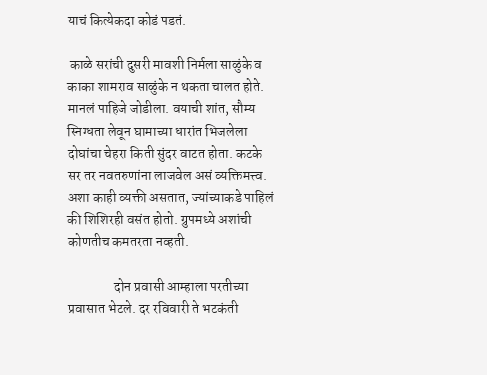याचं कित्येकदा कोडं पडतं.

 काळे सरांची दुसरी मावशी निर्मला साळुंके व काका शामराव साळुंके न थकता चालत होते. मानलं पाहिजे जोडीला. वयाची शांत, सौम्य स्निग्धता लेवून घामाच्या धारांत भिजलेला दोघांचा चेहरा किती सुंदर वाटत होता. कटके सर तर नवतरुणांना लाजवेल असं व्यक्तिमत्त्व. अशा काही व्यक्ती असतात, ज्यांच्याकडे पाहिलं की शिशिरही वसंत होतो. ग्रुपमध्ये अशांची कोणतीच कमतरता नव्हती.

                 दोन प्रवासी आम्हाला परतीच्या प्रवासात भेटले. दर‌ रविवारी ते भटकंती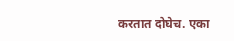करतात दोघेच. एका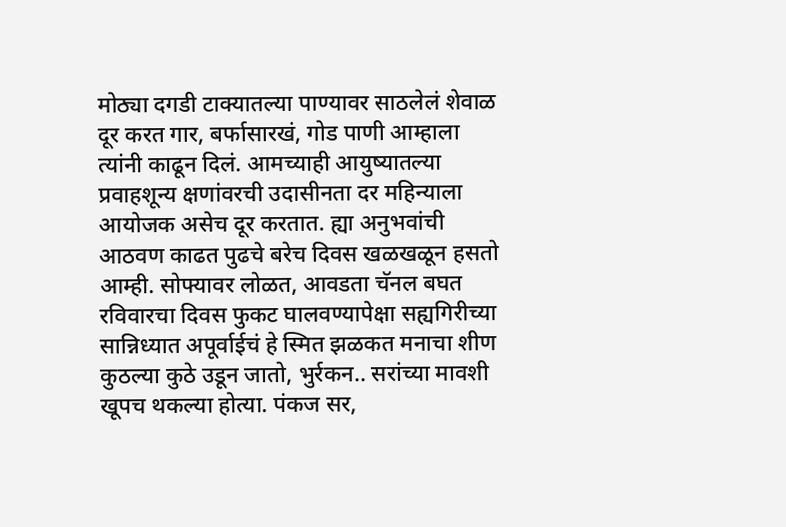मोठ्या दगडी टाक्यातल्या पाण्यावर साठलेलं शेवाळ दूर करत गार, बर्फासारखं, गोड पाणी आम्हाला त्यांनी काढून दिलं. आमच्याही आयुष्यातल्या प्रवाहशून्य क्षणांवरची उदासीनता दर महिन्याला आयोजक असेच दूर करतात. ह्या अनुभवांची आठवण काढत पुढचे बरेच दिवस खळखळून हसतो आम्ही. सोफ्यावर लोळत, आवडता चॅनल बघत रविवारचा दिवस फुकट घालवण्यापेक्षा सह्यगिरीच्या सान्निध्यात अपूर्वाईचं हे स्मित झळकत मनाचा शीण कुठल्या कुठे उडून जातो, भुर्रकन.. सरांच्या मावशी खूपच थकल्या होत्या. पंकज सर,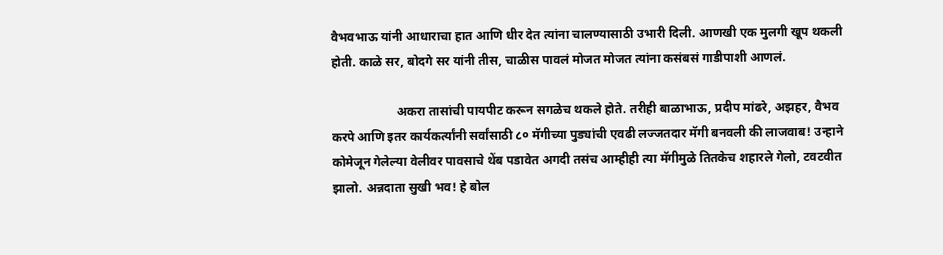वैभवभाऊ यांनी आधाराचा हात आणि धीर देत त्यांना चालण्यासाठी उभारी दिली. आणखी एक मुलगी खूप थकली होती. काळे सर, बोदगे सर यांनी तीस, चाळीस पावलं मोजत मोजत त्यांना कसंबसं गाडीपाशी आणलं.

                     अकरा तासांची पायपीट करून सगळेच थकले होते. तरीही बाळाभाऊ, प्रदीप मांढरे, अझहर, वैभव करपे आणि इतर कार्यकर्त्यांनी सर्वांसाठी ८० मॅगीच्या पुड्यांची एवढी लज्जतदार मॅगी बनवली की लाजवाब! उन्हाने कोमेजून गेलेल्या वेलीवर पावसाचे थेंब पडावेत अगदी तसंच आम्हीही त्या मॅगीमुळे तितकेच शहारले गेलो, टवटवीत झालो. अन्नदाता सुखी भव! हे बोल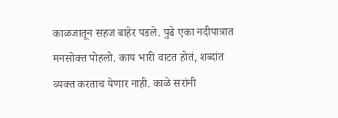काळजातून सहज बाहेर पडले. पुढे एका नदीपात्रात मनसोक्त पोहलो. काय भारी वाटत होतं, शब्दांत व्यक्त करताच येणार नाही. काळे सरांनी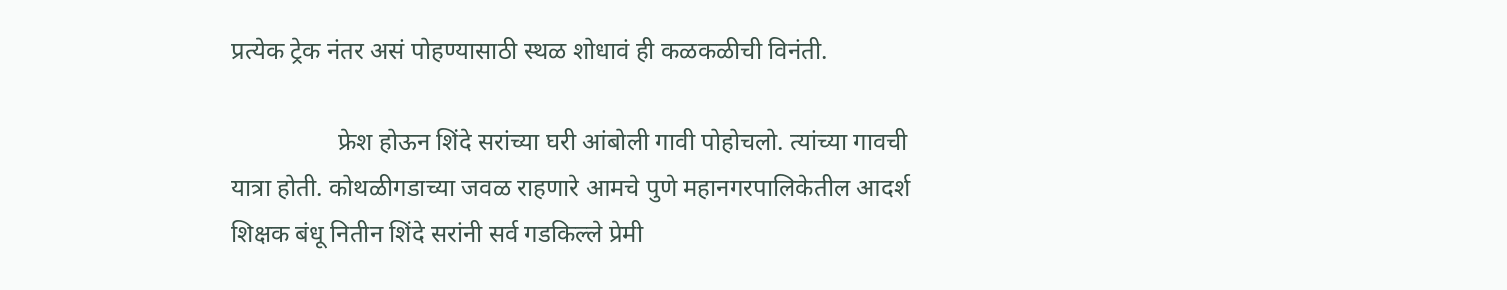प्रत्येक ट्रेक नंतर असं पोहण्यासाठी स्थळ शोधावं ही कळकळीची विनंती.

                 फ्रेश होऊन शिंदे सरांच्या घरी आंबोली गावी पोहोचलो. त्यांच्या गावची यात्रा होती. कोथळीगडाच्या जवळ राहणारे आमचे पुणे महानगरपालिकेतील आदर्श शिक्षक बंधू नितीन शिंदे सरांनी सर्व गडकिल्ले प्रेमी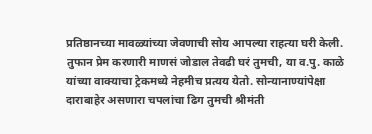प्रतिष्ठानच्या मावळ्यांच्या जेवणाची सोय आपल्या राहत्या घरी केली. तुफान प्रेम करणारी माणसं जोडाल तेवढी घरं तुमची, या व.पु. काळे यांच्या वाक्याचा ट्रेकमध्ये नेहमीच प्रत्यय येतो. सोन्यानाण्यांपेक्षा दाराबाहेर असणारा चपलांचा ढिग तुमची श्रीमंती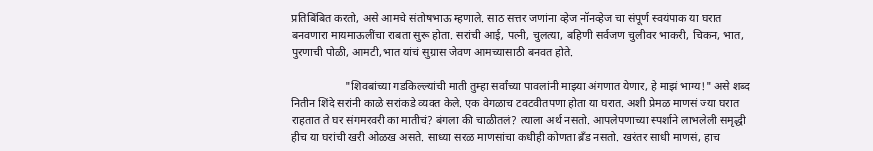प्रतिबिंबित करतो, असे आमचे संतोषभाऊ म्हणाले. साठ सत्तर जणांना व्हेज नॉनव्हेज चा संपूर्ण स्वयंपाक या घरात बनवणारा मायमाऊलींचा राबता सुरू होता. सरांची आई, पत्नी, चुलत्या, बहिणी सर्वजण चुलीवर भाकरी, चिकन, भात, पुरणाची पोळी, आमटी,भात यांचं सुग्रास जेवण आमच्यासाठी बनवत होते.

                   "शिवबांच्या गडकिल्ल्यांची माती तुम्हा सर्वांच्या पावलांनी माझ्या अंगणात येणार, हे माझं भाग्य!" असे शब्द नितीन शिंदे सरांनी काळे सरांकडे व्यक्त केले. एक वेगळाच टवटवीतपणा होता या घरात. अशी प्रेमळ माणसं ज्या घरात राहतात ते घर संगमरवरी का मातीचं? बंगला की चाळीतलं? त्याला अर्थ नसतो. आपलेपणाच्या स्पर्शाने लाभलेली समृद्धी हीच या घरांची खरी ओळख असते. साध्या सरळ माणसांचा कधीही कोणता ब्रँड नसतो. खरंतर साधी माणसं, हाच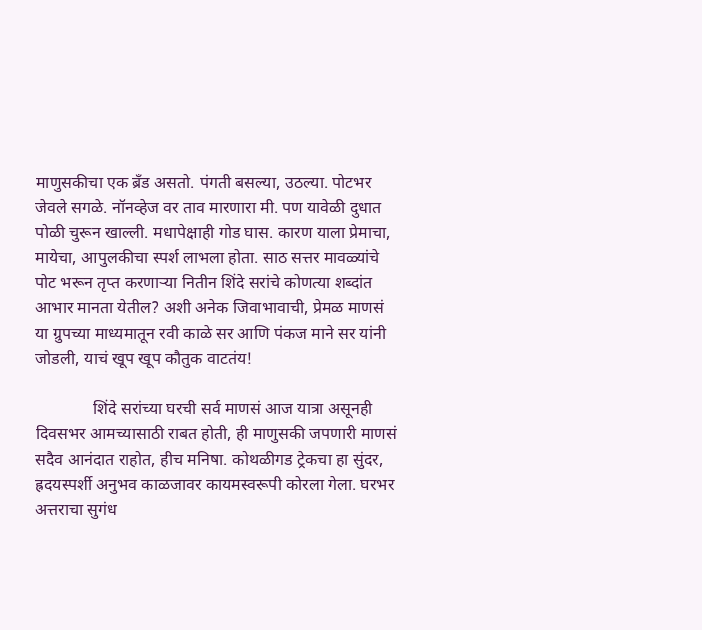माणुसकीचा एक ब्रँड असतो. पंगती बसल्या, उठल्या. पोटभर जेवले सगळे. नॉनव्हेज वर ताव मारणारा मी. पण यावेळी दुधात पोळी चुरून खाल्ली. मधापेक्षाही गोड घास. कारण याला प्रेमाचा, मायेचा, आपुलकीचा स्पर्श लाभला होता. साठ सत्तर मावळ्यांचे पोट भरून तृप्त करणाऱ्या नितीन शिंदे सरांचे कोणत्या शब्दांत आभार मानता येतील? अशी अनेक जिवाभावाची, प्रेमळ माणसं या ग्रुपच्या माध्यमातून रवी काळे सर आणि पंकज माने सर यांनी जोडली, याचं खूप खूप कौतुक वाटतंय!

              शिंदे सरांच्या घरची सर्व माणसं आज यात्रा असूनही दिवसभर आमच्यासाठी राबत होती, ही माणुसकी जपणारी माणसं सदैव आनंदात राहोत, हीच मनिषा. कोथळीगड ट्रेकचा हा सुंदर, ह्रदयस्पर्शी अनुभव काळजावर कायमस्वरूपी कोरला गेला. घरभर अत्तराचा सुगंध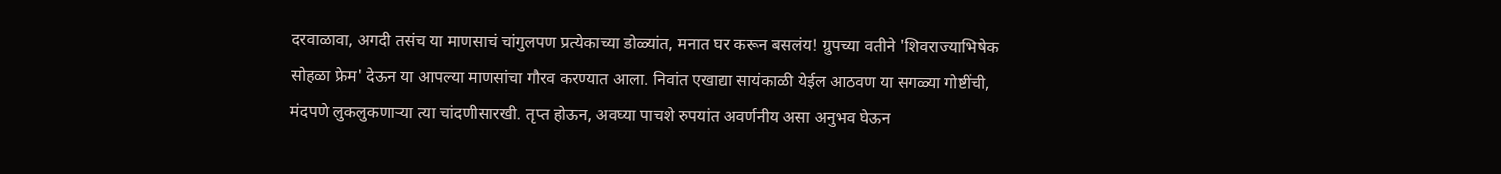दरवाळावा, अगदी तसंच या माणसाचं चांगुलपण प्रत्येकाच्या डोळ्यांत, मनात घर करून बसलंय! ग्रुपच्या वतीने 'शिवराज्याभिषेक सोहळा फ्रेम' देऊन या आपल्या माणसांचा गौरव करण्यात आला. निवांत एखाद्या सायंकाळी येईल आठवण या सगळ्या गोष्टींची, मंदपणे लुकलुकणाऱ्या त्या चांदणीसारखी. तृप्त होऊन, अवघ्या पाचशे रुपयांत अवर्णनीय असा अनुभव घेऊन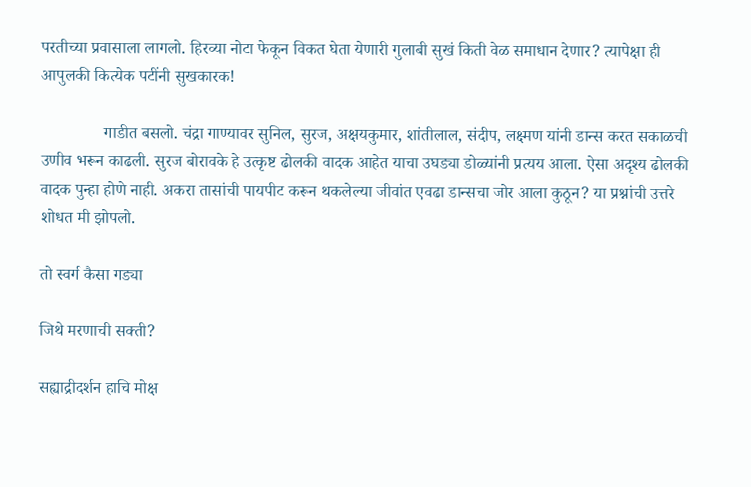परतीच्या प्रवासाला लागलो. हिरव्या नोटा फेकून विकत घेता येणारी गुलाबी सुखं किती वेळ समाधान देणार? त्यापेक्षा ही आपुलकी कित्येक पटींनी सुखकारक!

               गाडीत बसलो. चंद्रा गाण्यावर सुनिल, सुरज, अक्षयकुमार, शांतीलाल, संदीप, लक्ष्मण यांनी डान्स करत सकाळची उणीव भरून काढली. सुरज बोरावके हे उत्कृष्ट ढोलकी वादक आहेत याचा उघड्या डोळ्यांनी प्रत्यय आला. ऐसा अदृश्य ढोलकी वादक पुन्हा होणे नाही. अकरा तासांची पायपीट करून थकलेल्या जीवांत एवढा डान्सचा जोर आला कुठून? या प्रश्नांची उत्तरे शोधत मी झोपलो.

तो स्वर्ग कैसा गड्या

जिथे मरणाची सक्ती?

सह्याद्रीदर्शन हाचि मोक्ष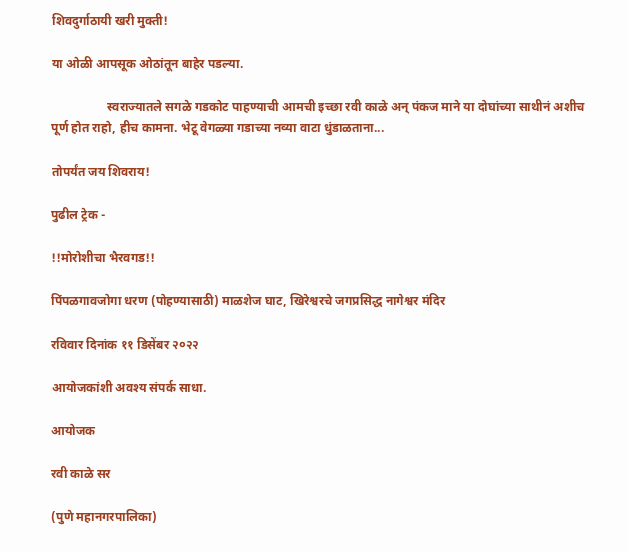शिवदुर्गाठायी खरी मुक्ती!

या ओळी आपसूक ओठांतून बाहेर पडल्या.

                  स्वराज्यातले सगळे गडकोट पाहण्याची आमची इच्छा रवी काळे अन् पंकज माने या दोघांच्या साथीनं अशीच पूर्ण होत राहो, हीच कामना. भेटू वेगळ्या गडाच्या नव्या वाटा धुंडाळताना...

तोपर्यंत जय शिवराय!

पुढील ट्रेक -

!!मोरोशीचा भैरवगड!!

पिंपळगावजोगा धरण (पोहण्यासाठी) माळशेज घाट, खिरेश्वरचे जगप्रसिद्ध नागेश्वर मंदिर

रविवार दिनांक ११ डिसेंबर २०२२

आयोजकांशी अवश्य संपर्क साधा.

आयोजक

रवी काळे सर

(पुणे महानगरपालिका)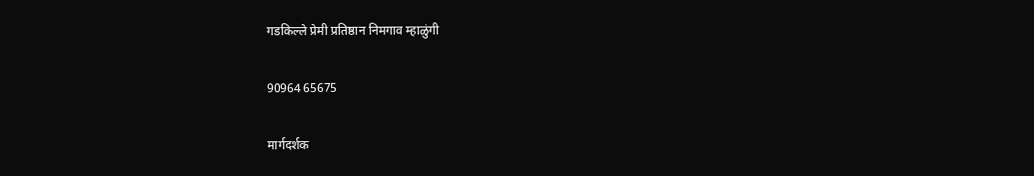गडकिल्ले प्रेमी प्रतिष्ठान निमगाव म्हाळुंगी

90964 65675

मार्गदर्शक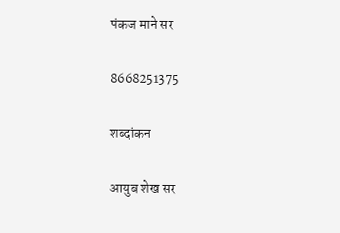पंकज माने सर

8668251375

शब्दांकन

आयुब शेख सर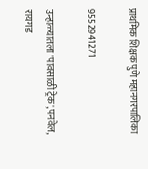प्राथमिक शिक्षक पुणे महानगरपालिका

9552941271

उन्हाळ्यातला 'पावसाळी ट्रेक',पनवेल, रायगड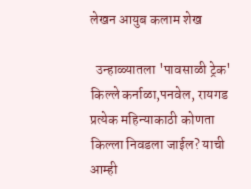लेखन आयुब कलाम शेख

  उन्हाळ्यातला 'पावसाळी ट्रेक' किल्ले कर्नाळा,पनवेल, रायगड प्रत्येक महिन्याकाठी कोणता किल्ला निवडला जाईल? याची आम्ही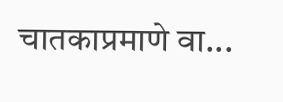चातकाप्रमाणे वा...